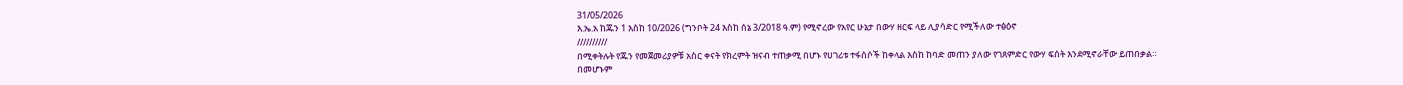31/05/2026
እ.ኤ.አ ከጁን 1 እስከ 10/2026 (ግንቦት 24 እስከ ሰኔ 3/2018 ዓ.ም) የሚኖረው የአየር ሁኔታ በውሃ ዘርፍ ላይ ሊያሳድር የሚችለው ተፅዕኖ
//////////
በሚቀትሉት የጁን የመጀመሪያዎቹ አስር ቀናት የክረምት ዝናብ ተጠቃሚ በሆኑ የሀገሪቱ ተፋሰሶች ከቀላል እስከ ከባድ መጠን ያለው የገጸምድር የውሃ ፍሰት እንደሚኖራቸው ይጠበቃል። በመሆኑም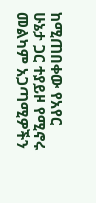ከሚጠበቀው የአየር ሁኔታ ጋር ተያይዞ የሚኖሩ መልካም አጋጣሚዎችን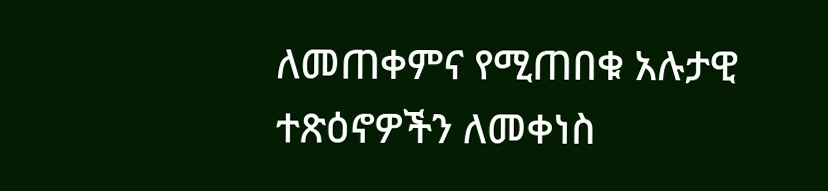ለመጠቀምና የሚጠበቁ አሉታዊ ተጽዕኖዎችን ለመቀነስ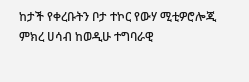ከታች የቀረቡትን ቦታ ተኮር የውሃ ሚቲዎሮሎጂ ምክረ ሀሳብ ከወዲሁ ተግባራዊ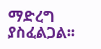ማድረግ ያስፈልጋል፡፡